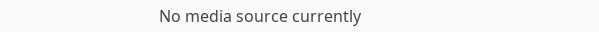No media source currently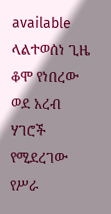available
ላልተወሰነ ጊዜ ቆሞ የነበረው ወደ አረብ ሃገሮች የሚደረገው የሥራ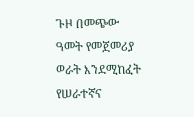ጉዞ በመጭው ዓመት የመጀመሪያ ወራት እንደሚከፈት የሠራተኛና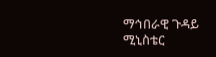ማኅበራዊ ጉዳይ ሚኒስቴር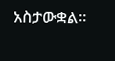አስታውቋል፡፡